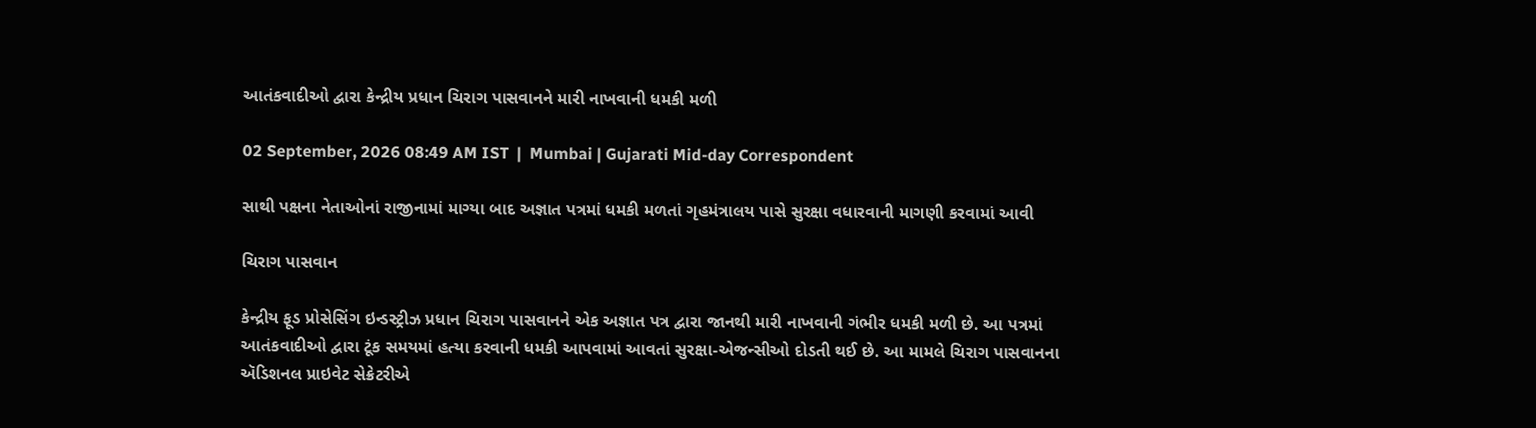આતંકવાદીઓ દ્વારા કેન્દ્રીય પ્રધાન ચિરાગ પાસવાનને મારી નાખવાની ધમકી મળી

02 September, 2026 08:49 AM IST  |  Mumbai | Gujarati Mid-day Correspondent

સાથી પક્ષના નેતાઓનાં રાજીનામાં માગ્યા બાદ અજ્ઞાત પત્રમાં ધમકી મળતાં ગૃહમંત્રાલય પાસે સુરક્ષા વધારવાની માગણી કરવામાં આવી

ચિરાગ પાસવાન

કેન્દ્રીય ફૂડ પ્રોસેસિંગ ઇન્ડસ્ટ્રીઝ પ્રધાન ચિરાગ પાસવાનને એક અજ્ઞાત પત્ર દ્વારા જાનથી મારી નાખવાની ગંભીર ધમકી મળી છે. આ પત્રમાં આતંકવાદીઓ દ્વારા ટૂંક સમયમાં હત્યા કરવાની ધમકી આપવામાં આવતાં સુરક્ષા-એજન્સીઓ દોડતી થઈ છે. આ મામલે ચિરાગ પાસવાનના ઍડિશનલ પ્રાઇવેટ સેક્રેટરીએ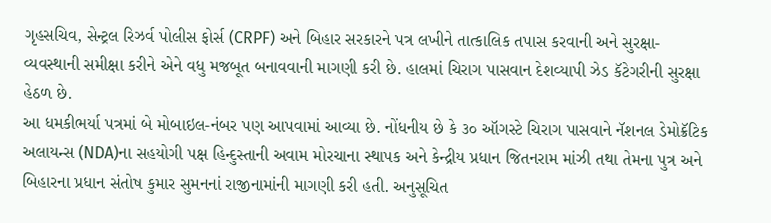ગૃહસચિવ, સેન્ટ્રલ રિઝર્વ પોલીસ ફોર્સ (CRPF) અને બિહાર સરકારને પત્ર લખીને તાત્કાલિક તપાસ કરવાની અને સુરક્ષા-વ્યવસ્થાની સમીક્ષા કરીને એને વધુ મજબૂત બનાવવાની માગણી કરી છે. હાલમાં ચિરાગ પાસવાન દેશવ્યાપી ઝેડ કૅટેગરીની સુરક્ષા હેઠળ છે.
આ ધમકીભર્યા પત્રમાં બે મોબાઇલ-નંબર પણ આપવામાં આવ્યા છે. નોંધનીય છે કે ૩૦ ઑગસ્ટે ચિરાગ પાસવાને નૅશનલ ડેમોક્રૅટિક અલાયન્સ (NDA)ના સહયોગી પક્ષ હિન્દુસ્તાની અવામ મોરચાના સ્થાપક અને કેન્દ્રીય પ્રધાન જિતનરામ માંઝી તથા તેમના પુત્ર અને બિહારના પ્રધાન સંતોષ કુમાર સુમનનાં રાજીનામાંની માગણી કરી હતી. અનુસૂચિત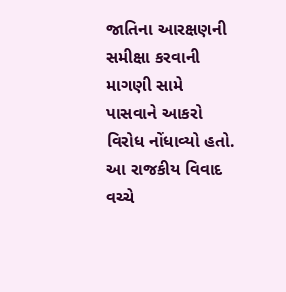જાતિના આરક્ષણની સમીક્ષા કરવાની માગણી સામે પાસવાને આકરો વિરોધ નોંધાવ્યો હતો. આ રાજકીય વિવાદ વચ્ચે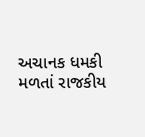અચાનક ધમકી મળતાં રાજકીય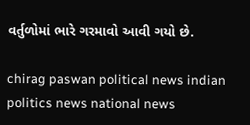વર્તુળોમાં ભારે ગરમાવો આવી ગયો છે.

chirag paswan political news indian politics news national news